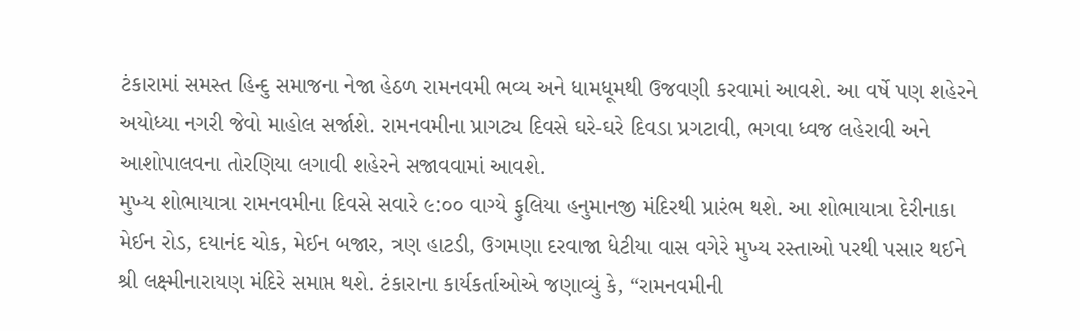ટંકારામાં સમસ્ત હિન્દુ સમાજના નેજા હેઠળ રામનવમી ભવ્ય અને ધામધૂમથી ઉજવણી કરવામાં આવશે. આ વર્ષે પણ શહેરને અયોધ્યા નગરી જેવો માહોલ સર્જાશે. રામનવમીના પ્રાગટ્ય દિવસે ઘરે-ઘરે દિવડા પ્રગટાવી, ભગવા ધ્વજ લહેરાવી અને આશોપાલવના તોરણિયા લગાવી શહેરને સજાવવામાં આવશે.
મુખ્ય શોભાયાત્રા રામનવમીના દિવસે સવારે ૯:૦૦ વાગ્યે ફુલિયા હનુમાનજી મંદિરથી પ્રારંભ થશે. આ શોભાયાત્રા દેરીનાકા મેઈન રોડ, દયાનંદ ચોક, મેઈન બજાર, ત્રણ હાટડી, ઉગમણા દરવાજા ધેટીયા વાસ વગેરે મુખ્ય રસ્તાઓ પરથી પસાર થઈને શ્રી લક્ષ્મીનારાયણ મંદિરે સમાપ્ત થશે. ટંકારાના કાર્યકર્તાઓએ જણાવ્યું કે, “રામનવમીની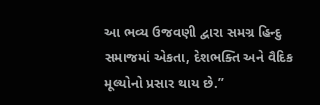આ ભવ્ય ઉજવણી દ્વારા સમગ્ર હિન્દુ સમાજમાં એકતા, દેશભક્તિ અને વૈદિક મૂલ્યોનો પ્રસાર થાય છે.”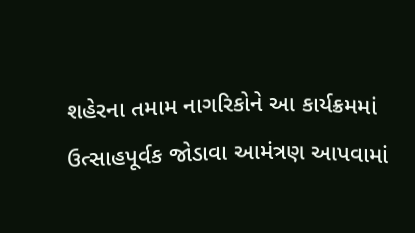શહેરના તમામ નાગરિકોને આ કાર્યક્રમમાં ઉત્સાહપૂર્વક જોડાવા આમંત્રણ આપવામાં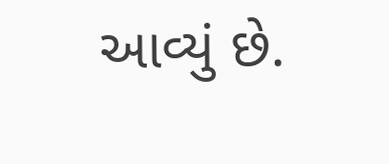આવ્યું છે.